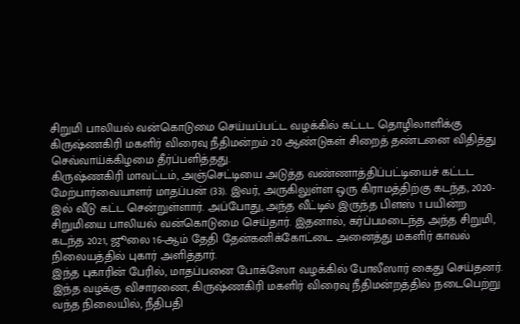சிறுமி பாலியல் வன்கொடுமை செய்யப்பட்ட வழக்கில் கட்டட தொழிலாளிக்கு கிருஷ்ணகிரி மகளிர் விரைவு நீதிமன்றம் 20 ஆண்டுகள் சிறைத் தண்டனை விதித்து செவ்வாய்க்கிழமை தீர்ப்பளித்தது.
கிருஷ்ணகிரி மாவட்டம், அஞ்செட்டியை அடுத்த வண்ணாத்திப்பட்டியைச் கட்டட மேற்பார்வையாளர் மாதப்பன் (33). இவர், அருகிலுள்ள ஒரு கிராமத்திற்கு கடந்த, 2020-இல் வீடு கட்ட சென்றுள்ளார். அப்போது, அந்த வீட்டில் இருந்த பிளஸ் 1 பயின்ற சிறுமியை பாலியல் வன்கொடுமை செய்தார். இதனால், கர்ப்பமடைந்த அந்த சிறுமி, கடந்த 2021, ஜூலை 16-ஆம் தேதி தேன்கனிக்கோட்டை அனைத்து மகளிர் காவல் நிலையத்தில் புகார் அளித்தார்.
இந்த புகாரின் பேரில், மாதப்பனை போக்ஸோ வழக்கில் போலீஸார் கைது செய்தனர். இந்த வழக்கு விசாரணை, கிருஷ்ணகிரி மகளிர் விரைவு நீதிமன்றத்தில் நடைபெற்று வந்த நிலையில், நீதிபதி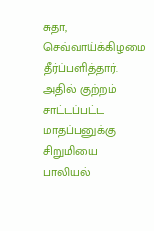சுதா, செவ்வாய்க்கிழமை தீர்ப்பளித்தார். அதில் குற்றம் சாட்டப்பட்ட மாதப்பனுக்கு சிறுமியை பாலியல்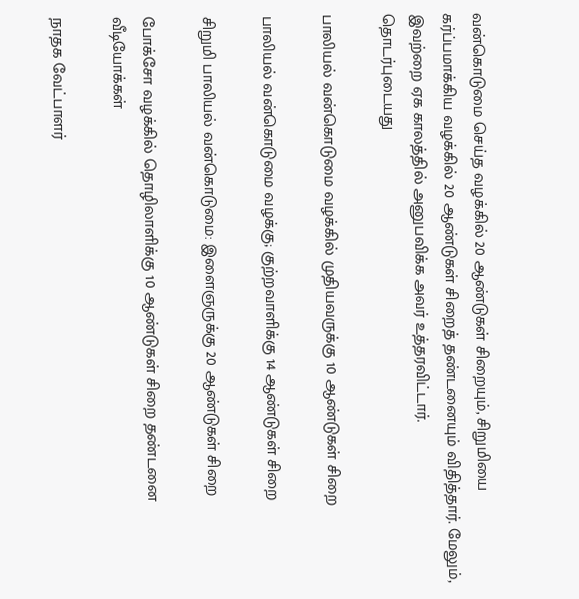வன்கொடுமை செய்த வழக்கில் 20 ஆண்டுகள் சிறையும், சிறுமியை கர்ப்பமாக்கிய வழக்கில் 20 ஆண்டுகள் சிறைத் தண்டனையும் விதித்தார். மேலும், இவற்றை ஏக காலத்தில் அனுபவிக்க அவர் உத்தரவிட்டார்.
தொடர்புடையது

பாலியல் வன்கொடுமை வழக்கில் முதியவருக்கு 10 ஆண்டுகள் சிறை

பாலியல் வன்கொடுமை வழக்கு; குற்றவாளிக்கு 14 ஆண்டுகள் சிறை

சிறுமி பாலியல் வன்கொடுமை: இளைஞருக்கு 20 ஆண்டுகள் சிறை

போக்சோ வழக்கில் தொழிலாளிக்கு 10 ஆண்டுகள் சிறை தண்டனை
வீடியோக்கள்

நாதக வேட்பாளர்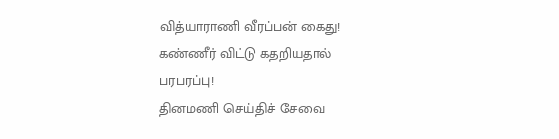வித்யாராணி வீரப்பன் கைது! கண்ணீர் விட்டு கதறியதால் பரபரப்பு!
தினமணி செய்திச் சேவை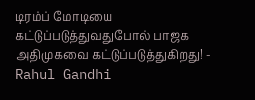டிரம்ப் மோடியை கட்டுப்படுத்துவதுபோல் பாஜக அதிமுகவை கட்டுப்படுத்துகிறது! - Rahul Gandhi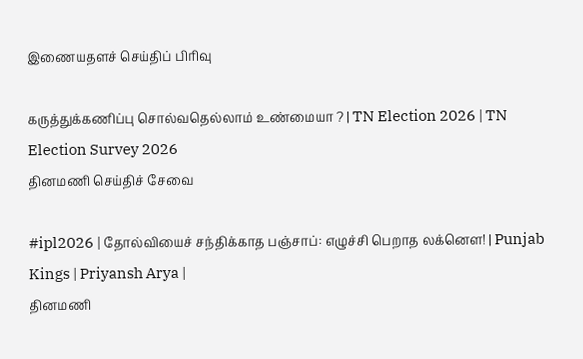இணையதளச் செய்திப் பிரிவு

கருத்துக்கணிப்பு சொல்வதெல்லாம் உண்மையா ? | TN Election 2026 | TN Election Survey 2026
தினமணி செய்திச் சேவை

#ipl2026 | தோல்வியைச் சந்திக்காத பஞ்சாப்: எழுச்சி பெறாத லக்னௌ! | Punjab Kings | Priyansh Arya |
தினமணி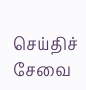செய்திச் சேவை